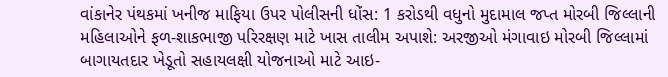વાંકાનેર પંથકમાં ખનીજ માફિયા ઉપર પોલીસની ધોંસ: 1 કરોડથી વધુનો મુદામાલ જપ્ત મોરબી જિલ્લાની મહિલાઓને ફળ-શાકભાજી પરિરક્ષણ માટે ખાસ તાલીમ અપાશે: અરજીઓ મંગાવાઇ મોરબી જિલ્લામાં બાગાયતદાર ખેડૂતો સહાયલક્ષી યોજનાઓ માટે આઇ-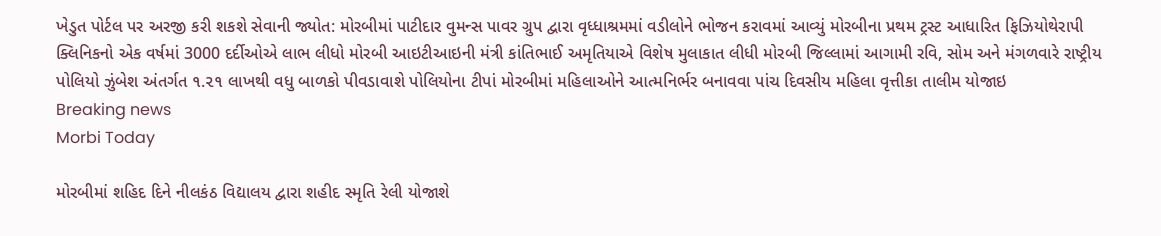ખેડુત પોર્ટલ પર અરજી કરી શકશે સેવાની જ્યોત: મોરબીમાં પાટીદાર વુમન્સ પાવર ગ્રુપ દ્વારા વૃધ્ધાશ્રમમાં વડીલોને ભોજન કરાવમાં આવ્યું મોરબીના પ્રથમ ટ્રસ્ટ આધારિત ફિઝિયોથેરાપી ક્લિનિકનો એક વર્ષમાં 3000 દર્દીઓએ લાભ લીધો મોરબી આઇટીઆઇની મંત્રી કાંતિભાઈ અમૃતિયાએ વિશેષ મુલાકાત લીધી મોરબી જિલ્લામાં આગામી રવિ, સોમ અને મંગળવારે રાષ્ટ્રીય પોલિયો ઝુંબેશ અંતર્ગત ૧.૨૧ લાખથી વધુ બાળકો પીવડાવાશે પોલિયોના ટીપાં મોરબીમાં મહિલાઓને આત્મનિર્ભર બનાવવા પાંચ દિવસીય મહિલા વૃત્તીકા તાલીમ યોજાઇ
Breaking news
Morbi Today

મોરબીમાં શહિદ દિને નીલકંઠ વિદ્યાલય દ્વારા શહીદ સ્મૃતિ રેલી યોજાશે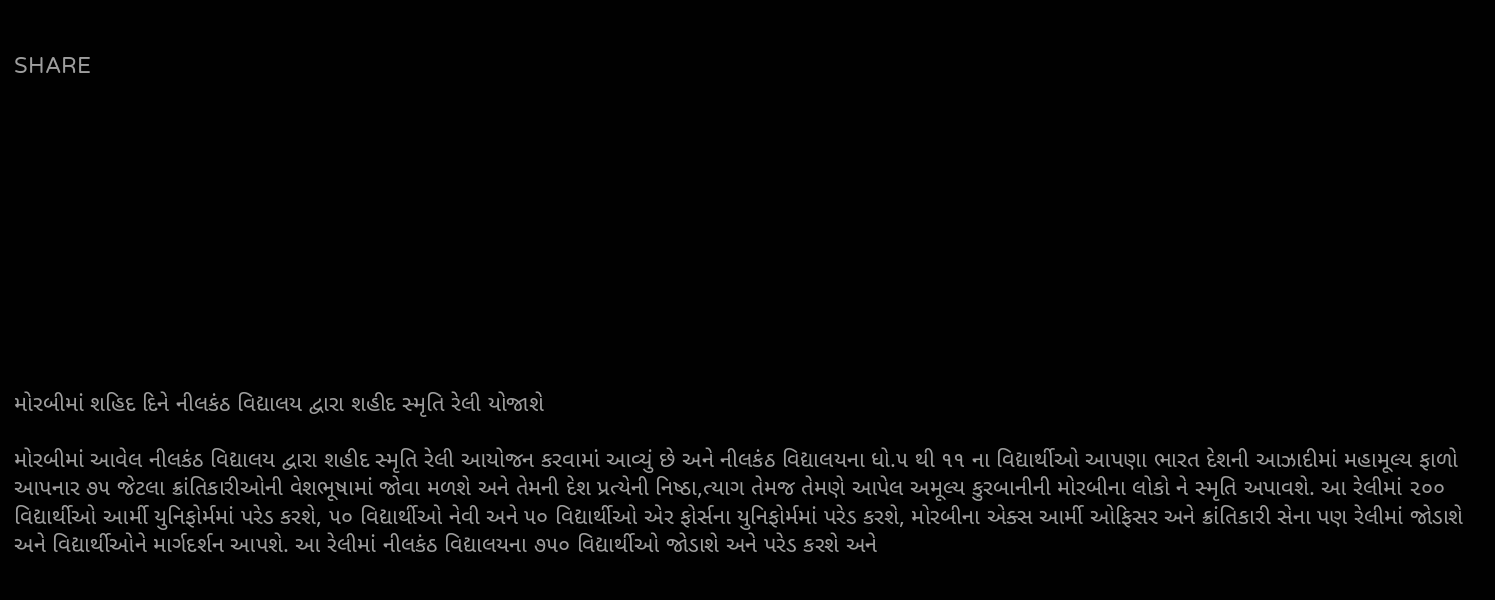SHARE











મોરબીમાં શહિદ દિને નીલકંઠ વિદ્યાલય દ્વારા શહીદ સ્મૃતિ રેલી યોજાશે

મોરબીમાં આવેલ નીલકંઠ વિદ્યાલય દ્વારા શહીદ સ્મૃતિ રેલી આયોજન કરવામાં આવ્યું છે અને નીલકંઠ વિદ્યાલયના ધો.૫ થી ૧૧ ના વિદ્યાર્થીઓ આપણા ભારત દેશની આઝાદીમાં મહામૂલ્ય ફાળો આપનાર ૭૫ જેટલા ક્રાંતિકારીઓની વેશભૂષામાં જોવા મળશે અને તેમની દેશ પ્રત્યેની નિષ્ઠા,ત્યાગ તેમજ તેમણે આપેલ અમૂલ્ય કુરબાનીની મોરબીના લોકો ને સ્મૃતિ અપાવશે. આ રેલીમાં ૨૦૦ વિદ્યાર્થીઓ આર્મી યુનિફોર્મમાં પરેડ કરશે, ૫૦ વિદ્યાર્થીઓ નેવી અને ૫૦ વિદ્યાર્થીઓ એર ફોર્સના યુનિફોર્મમાં પરેડ કરશે, મોરબીના એક્સ આર્મી ઓફિસર અને ક્રાંતિકારી સેના પણ રેલીમાં જોડાશે અને વિદ્યાર્થીઓને માર્ગદર્શન આપશે. આ રેલીમાં નીલકંઠ વિદ્યાલયના ૭૫૦ વિદ્યાર્થીઓ જોડાશે અને પરેડ કરશે અને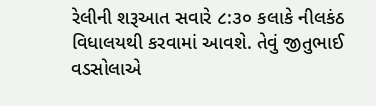રેલીની શરૂઆત સવારે ૮:૩૦ કલાકે નીલકંઠ વિધાલયથી કરવામાં આવશે. તેવું જીતુભાઈ વડસોલાએ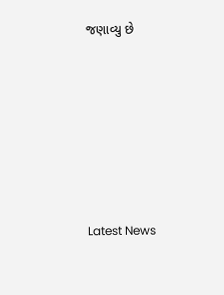જણાવ્યુ છે






Latest News